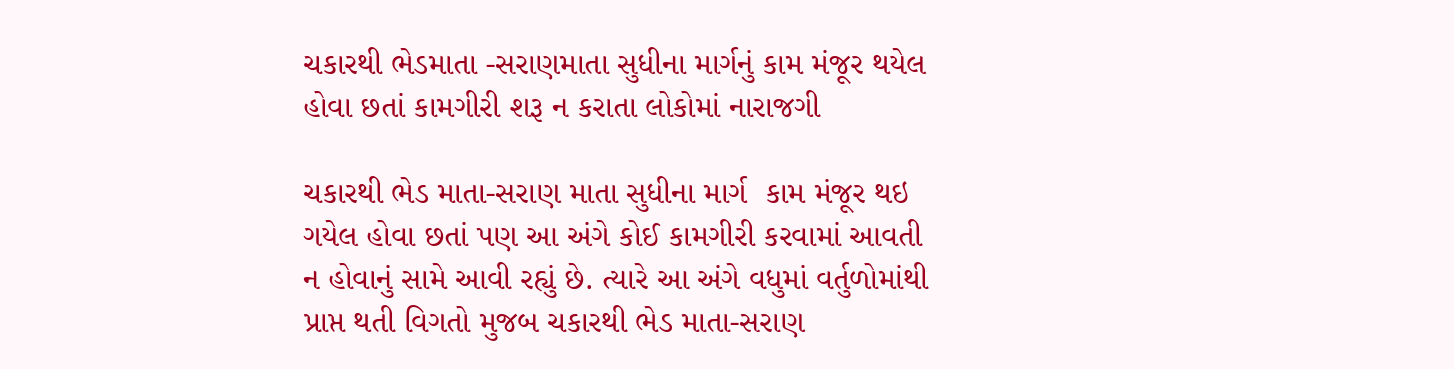ચકારથી ભેડમાતા -સરાણમાતા સુધીના માર્ગનું કામ મંજૂર થયેલ હોવા છતાં કામગીરી શરૂ ન કરાતા લોકોમાં નારાજગી

ચકારથી ભેડ માતા-સરાણ માતા સુધીના માર્ગ  કામ મંજૂર થઇ ગયેલ હોવા છતાં પણ આ અંગે કોઈ કામગીરી કરવામાં આવતી ન હોવાનું સામે આવી રહ્યું છે. ત્યારે આ અંગે વધુમાં વર્તુળોમાંથી પ્રાપ્ત થતી વિગતો મુજબ ચકારથી ભેડ માતા-સરાણ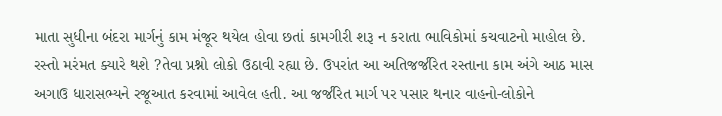માતા સુધીના બંદરા માર્ગનું કામ મંજૂર થયેલ હોવા છતાં કામગીરી શરૂ ન કરાતા ભાવિકોમાં કચવાટનો માહોલ છે. રસ્તો મરંમત ક્યારે થશે ?તેવા પ્રશ્નો લોકો ઉઠાવી રહ્યા છે. ઉપરાંત આ અતિજર્જરિત રસ્તાના કામ અંગે આઠ માસ અગાઉ ધારાસભ્યને રજૂઆત કરવામાં આવેલ હતી. આ જર્જરિત માર્ગ પર પસાર થનાર વાહનો-લોકોને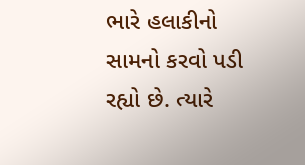ભારે હલાકીનો સામનો કરવો પડી રહ્યો છે. ત્યારે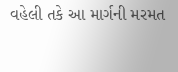વહેલી તકે આ માર્ગની મરમત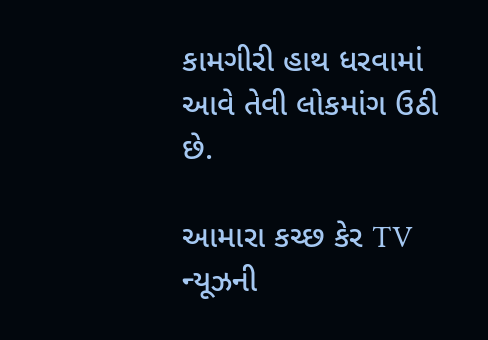કામગીરી હાથ ધરવામાં આવે તેવી લોકમાંગ ઉઠી છે.

આમારા કચ્છ કેર TV ન્યૂઝની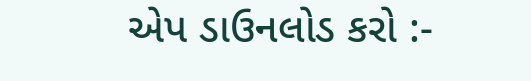એપ ડાઉનલોડ કરો :-